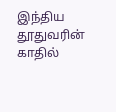இந்திய தூதுவரின் காதில்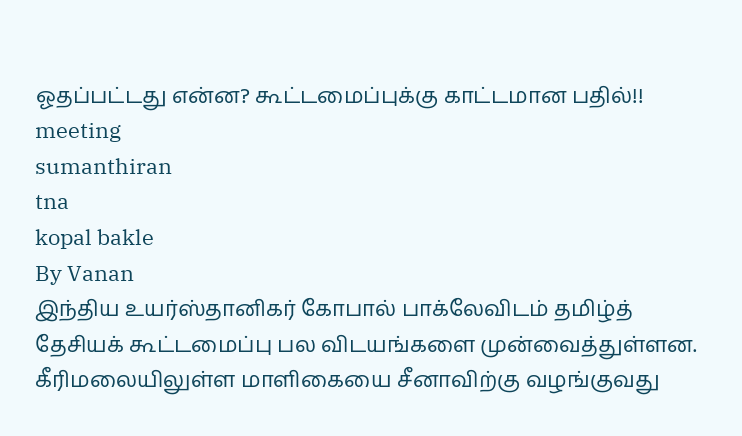ஓதப்பட்டது என்ன? கூட்டமைப்புக்கு காட்டமான பதில்!!
meeting
sumanthiran
tna
kopal bakle
By Vanan
இந்திய உயர்ஸ்தானிகர் கோபால் பாக்லேவிடம் தமிழ்த் தேசியக் கூட்டமைப்பு பல விடயங்களை முன்வைத்துள்ளன.
கீரிமலையிலுள்ள மாளிகையை சீனாவிற்கு வழங்குவது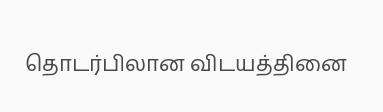தொடர்பிலான விடயத்தினை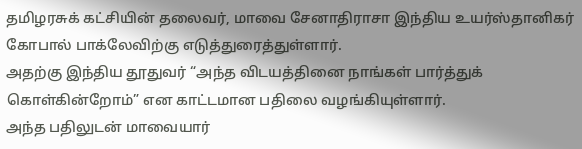தமிழரசுக் கட்சியின் தலைவர், மாவை சேனாதிராசா இந்திய உயர்ஸ்தானிகர் கோபால் பாக்லேவிற்கு எடுத்துரைத்துள்ளார்.
அதற்கு இந்திய தூதுவர் “அந்த விடயத்தினை நாங்கள் பார்த்துக் கொள்கின்றோம்” என காட்டமான பதிலை வழங்கியுள்ளார்.
அந்த பதிலுடன் மாவையார்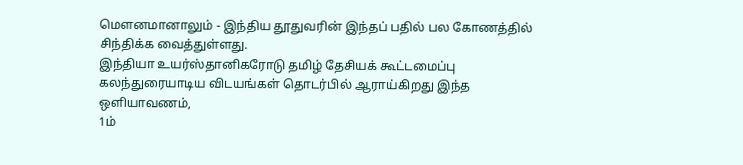மௌனமானாலும் - இந்திய தூதுவரின் இந்தப் பதில் பல கோணத்தில் சிந்திக்க வைத்துள்ளது.
இந்தியா உயர்ஸ்தானிகரோடு தமிழ் தேசியக் கூட்டமைப்பு கலந்துரையாடிய விடயங்கள் தொடர்பில் ஆராய்கிறது இந்த ஒளியாவணம்,
1ம்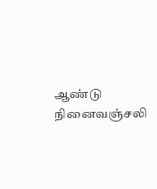ஆண்டு நினைவஞ்சலி